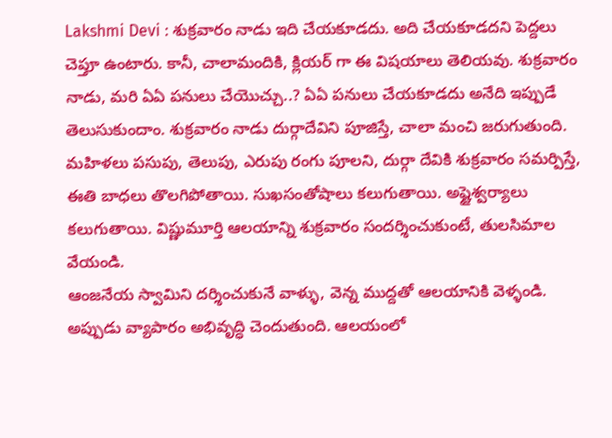Lakshmi Devi : శుక్రవారం నాడు ఇది చేయకూడదు. అది చేయకూడదని పెద్దలు చెప్తూ ఉంటారు. కానీ, చాలామందికి, క్లియర్ గా ఈ విషయాలు తెలియవు. శుక్రవారం నాడు, మరి ఏఏ పనులు చేయొచ్చు..? ఏఏ పనులు చేయకూడదు అనేది ఇప్పుడే తెలుసుకుందాం. శుక్రవారం నాడు దుర్గాదేవిని పూజిస్తే, చాలా మంచి జరుగుతుంది. మహిళలు పసుపు, తెలుపు, ఎరుపు రంగు పూలని, దుర్గా దేవికి శుక్రవారం సమర్పిస్తే, ఈతి బాధలు తొలగిపోతాయి. సుఖసంతోషాలు కలుగుతాయి. అష్టైశ్వర్యాలు కలుగుతాయి. విష్ణుమూర్తి ఆలయాన్ని శుక్రవారం సందర్శించుకుంటే, తులసిమాల వేయండి.
ఆంజనేయ స్వామిని దర్శించుకునే వాళ్ళు, వెన్న ముద్దతో ఆలయానికి వెళ్ళండి. అప్పుడు వ్యాపారం అభివృద్ధి చెందుతుంది. ఆలయంలో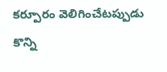కర్పూరం వెలిగించేటప్పుడు కొన్ని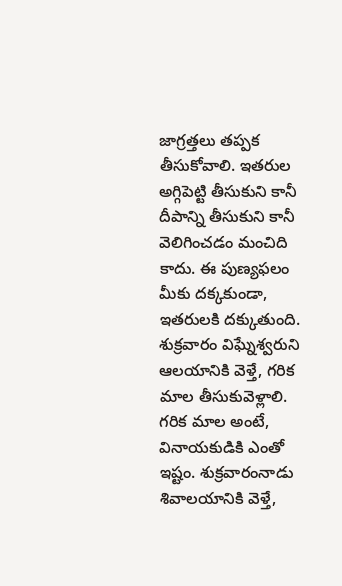జాగ్రత్తలు తప్పక తీసుకోవాలి. ఇతరుల అగ్గిపెట్టి తీసుకుని కానీ దీపాన్ని తీసుకుని కానీ వెలిగించడం మంచిది కాదు. ఈ పుణ్యఫలం మీకు దక్కకుండా, ఇతరులకి దక్కుతుంది. శుక్రవారం విఘ్నేశ్వరుని ఆలయానికి వెళ్తే, గరిక మాల తీసుకువెళ్లాలి.
గరిక మాల అంటే, వినాయకుడికి ఎంతో ఇష్టం. శుక్రవారంనాడు శివాలయానికి వెళ్తే,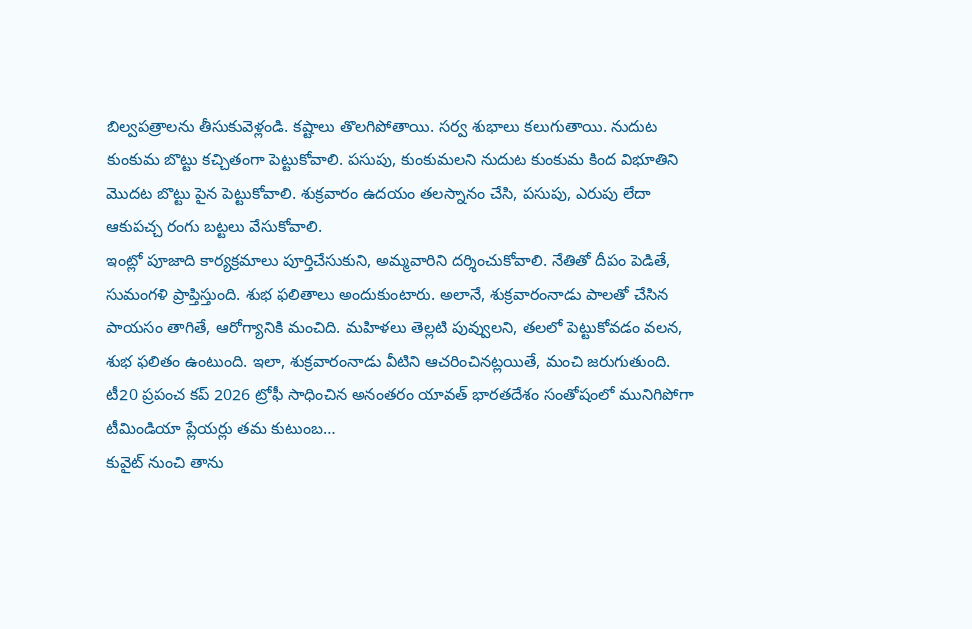బిల్వపత్రాలను తీసుకువెళ్లండి. కష్టాలు తొలగిపోతాయి. సర్వ శుభాలు కలుగుతాయి. నుదుట కుంకుమ బొట్టు కచ్చితంగా పెట్టుకోవాలి. పసుపు, కుంకుమలని నుదుట కుంకుమ కింద విభూతిని మొదట బొట్టు పైన పెట్టుకోవాలి. శుక్రవారం ఉదయం తలస్నానం చేసి, పసుపు, ఎరుపు లేదా ఆకుపచ్చ రంగు బట్టలు వేసుకోవాలి.
ఇంట్లో పూజాది కార్యక్రమాలు పూర్తిచేసుకుని, అమ్మవారిని దర్శించుకోవాలి. నేతితో దీపం పెడితే, సుమంగళి ప్రాప్తిస్తుంది. శుభ ఫలితాలు అందుకుంటారు. అలానే, శుక్రవారంనాడు పాలతో చేసిన పాయసం తాగితే, ఆరోగ్యానికి మంచిది. మహిళలు తెల్లటి పువ్వులని, తలలో పెట్టుకోవడం వలన, శుభ ఫలితం ఉంటుంది. ఇలా, శుక్రవారంనాడు వీటిని ఆచరించినట్లయితే, మంచి జరుగుతుంది.
టీ20 ప్రపంచ కప్ 2026 ట్రోఫీ సాధించిన అనంతరం యావత్ భారతదేశం సంతోషంలో మునిగిపోగా టీమిండియా ప్లేయర్లు తమ కుటుంబ…
కువైట్ నుంచి తాను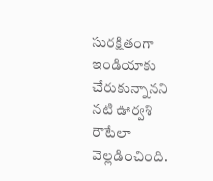సురక్షితంగా ఇండియాకు చేరుకున్నానని నటి ఊర్వశి రౌటేలా వెల్లడించింది.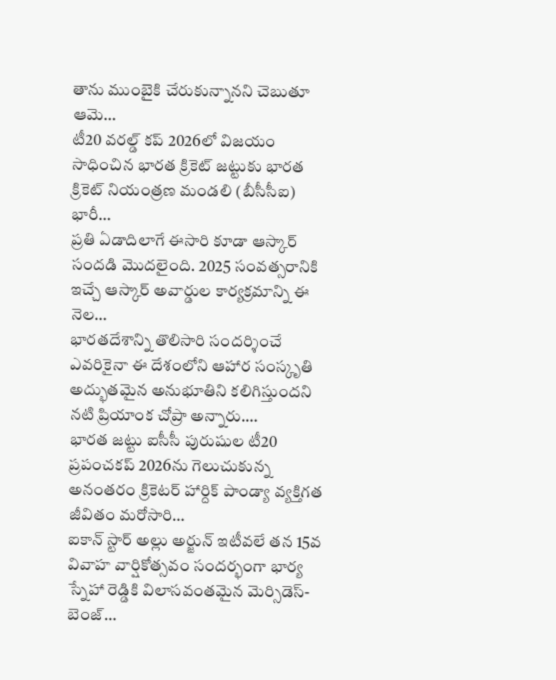తాను ముంబైకి చేరుకున్నానని చెబుతూ ఆమె…
టీ20 వరల్డ్ కప్ 2026లో విజయం సాధించిన భారత క్రికెట్ జట్టుకు భారత క్రికెట్ నియంత్రణ మండలి (బీసీసీఐ) భారీ…
ప్రతి ఏడాదిలాగే ఈసారి కూడా ఆస్కార్ సందడి మొదలైంది. 2025 సంవత్సరానికి ఇచ్చే ఆస్కార్ అవార్డుల కార్యక్రమాన్ని ఈ నెల…
భారతదేశాన్ని తొలిసారి సందర్శించే ఎవరికైనా ఈ దేశంలోని ఆహార సంస్కృతి అద్భుతమైన అనుభూతిని కలిగిస్తుందని నటి ప్రియాంక చోప్రా అన్నారు.…
భారత జట్టు ఐసీసీ పురుషుల టీ20 ప్రపంచకప్ 2026ను గెలుచుకున్న అనంతరం క్రికెటర్ హార్దిక్ పాండ్యా వ్యక్తిగత జీవితం మరోసారి…
ఐకాన్ స్టార్ అల్లు అర్జున్ ఇటీవలే తన 15వ వివాహ వార్షికోత్సవం సందర్భంగా భార్య స్నేహా రెడ్డికి విలాసవంతమైన మెర్సిడెస్-బెంజ్…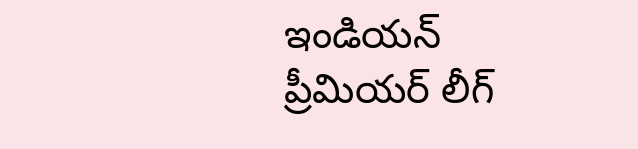ఇండియన్ ప్రీమియర్ లీగ్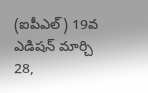(ఐపీఎల్) 19వ ఎడిషన్ మార్చి 28,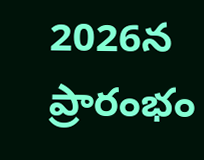2026న ప్రారంభం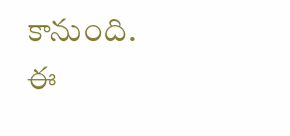కానుంది. ఈ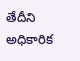తేదీని అధికారిక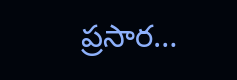ప్రసార…